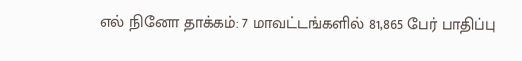எல் நினோ தாக்கம்: 7 மாவட்டங்களில் 81,865 பேர் பாதிப்பு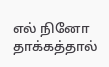எல் நினோ தாக்கத்தால்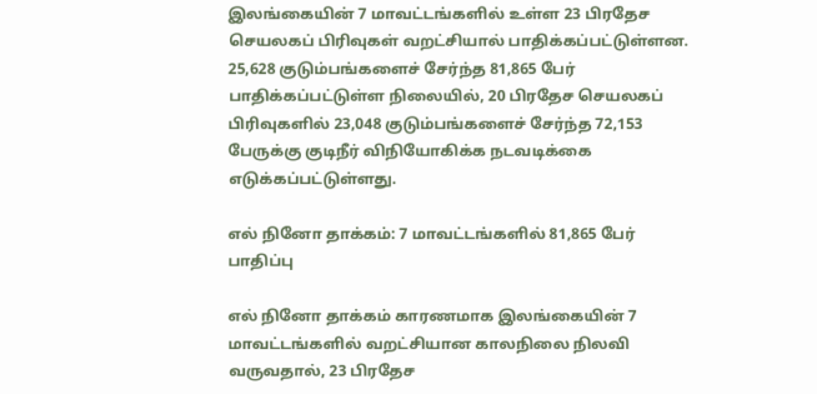இலங்கையின் 7 மாவட்டங்களில் உள்ள 23 பிரதேச செயலகப் பிரிவுகள் வறட்சியால் பாதிக்கப்பட்டுள்ளன. 25,628 குடும்பங்களைச் சேர்ந்த 81,865 பேர் பாதிக்கப்பட்டுள்ள நிலையில், 20 பிரதேச செயலகப் பிரிவுகளில் 23,048 குடும்பங்களைச் சேர்ந்த 72,153 பேருக்கு குடிநீர் விநியோகிக்க நடவடிக்கை எடுக்கப்பட்டுள்ளது.

எல் நினோ தாக்கம்: 7 மாவட்டங்களில் 81,865 பேர் பாதிப்பு

எல் நினோ தாக்கம் காரணமாக இலங்கையின் 7 மாவட்டங்களில் வறட்சியான காலநிலை நிலவி வருவதால், 23 பிரதேச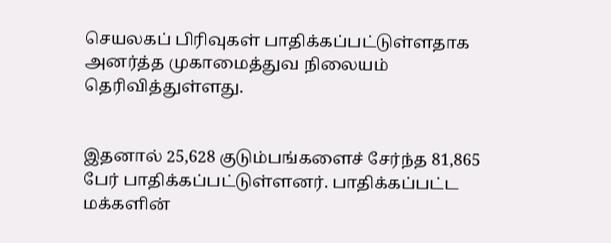செயலகப் பிரிவுகள் பாதிக்கப்பட்டுள்ளதாக அனர்த்த முகாமைத்துவ நிலையம் தெரிவித்துள்ளது.


இதனால் 25,628 குடும்பங்களைச் சேர்ந்த 81,865 பேர் பாதிக்கப்பட்டுள்ளனர். பாதிக்கப்பட்ட மக்களின்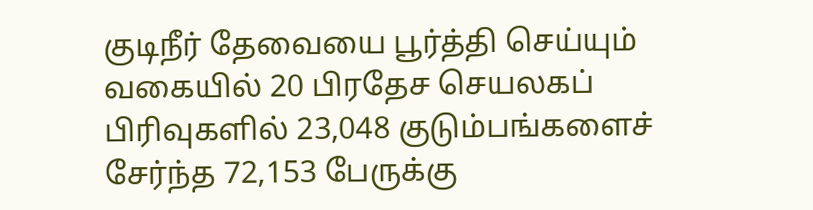குடிநீர் தேவையை பூர்த்தி செய்யும் வகையில் 20 பிரதேச செயலகப் பிரிவுகளில் 23,048 குடும்பங்களைச் சேர்ந்த 72,153 பேருக்கு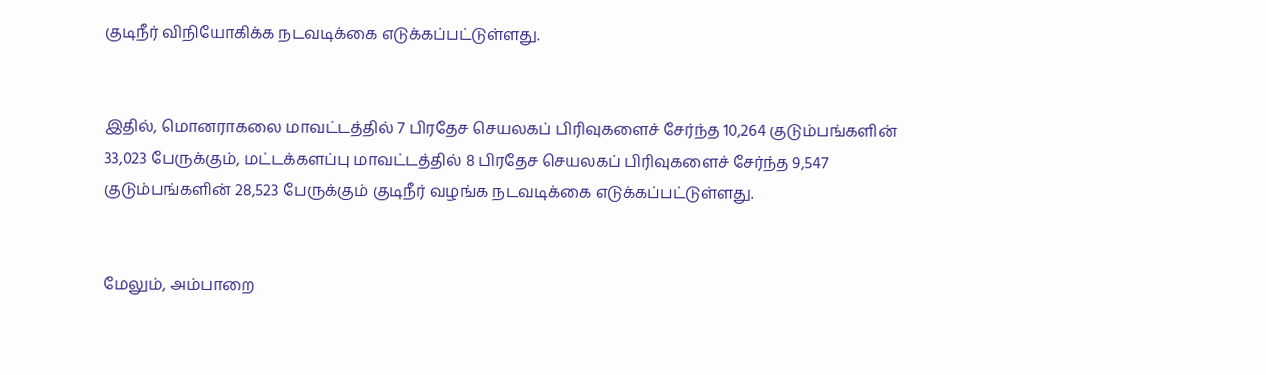குடிநீர் விநியோகிக்க நடவடிக்கை எடுக்கப்பட்டுள்ளது.


இதில், மொனராகலை மாவட்டத்தில் 7 பிரதேச செயலகப் பிரிவுகளைச் சேர்ந்த 10,264 குடும்பங்களின் 33,023 பேருக்கும், மட்டக்களப்பு மாவட்டத்தில் 8 பிரதேச செயலகப் பிரிவுகளைச் சேர்ந்த 9,547 குடும்பங்களின் 28,523 பேருக்கும் குடிநீர் வழங்க நடவடிக்கை எடுக்கப்பட்டுள்ளது.


மேலும், அம்பாறை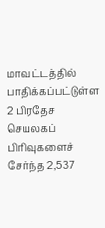மாவட்டத்தில் பாதிக்கப்பட்டுள்ள 2 பிரதேச செயலகப் பிரிவுகளைச் சேர்ந்த 2,537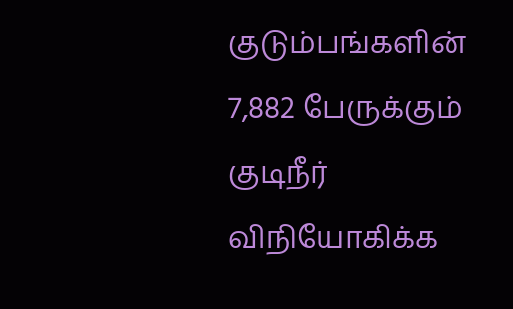குடும்பங்களின் 7,882 பேருக்கும் குடிநீர் விநியோகிக்க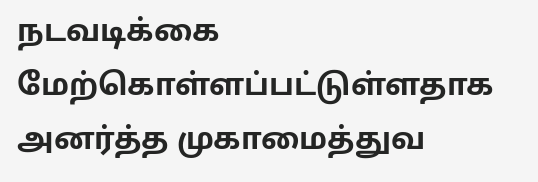நடவடிக்கை மேற்கொள்ளப்பட்டுள்ளதாக அனர்த்த முகாமைத்துவ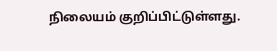நிலையம் குறிப்பிட்டுள்ளது.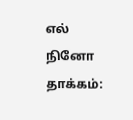எல் நினோ தாக்கம்: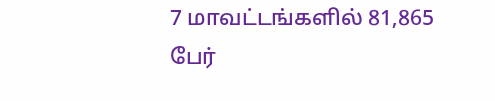7 மாவட்டங்களில் 81,865 பேர்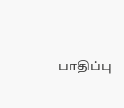பாதிப்பு